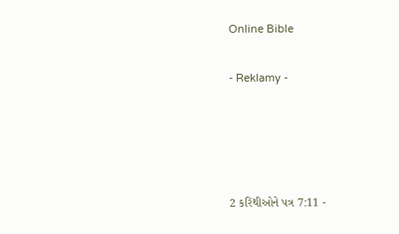Online Bible

- Reklamy -




2 કરિંથીઓને પત્ર 7:11 -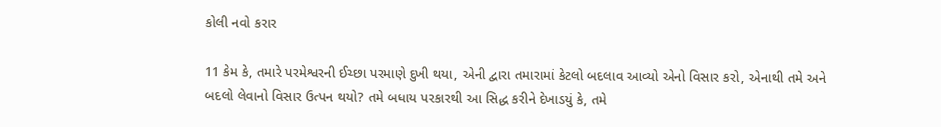કોલી નવો કરાર

11 કેમ કે, તમારે પરમેશ્વરની ઈચ્છા પરમાણે દુખી થયા, એની દ્વારા તમારામાં કેટલો બદલાવ આવ્યો એનો વિસાર કરો, એનાથી તમે અને બદલો લેવાનો વિસાર ઉત્પન થયો? તમે બધાય પરકારથી આ સિદ્ધ કરીને દેખાડયું કે, તમે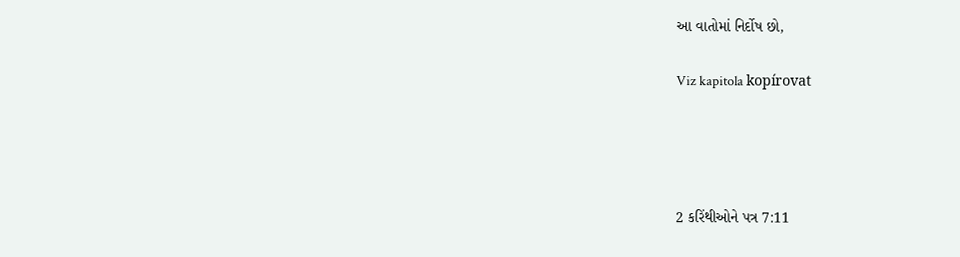આ વાતોમાં નિર્દોષ છો,

Viz kapitola kopírovat




2 કરિંથીઓને પત્ર 7:11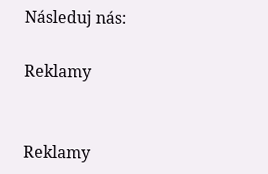Následuj nás:

Reklamy


Reklamy